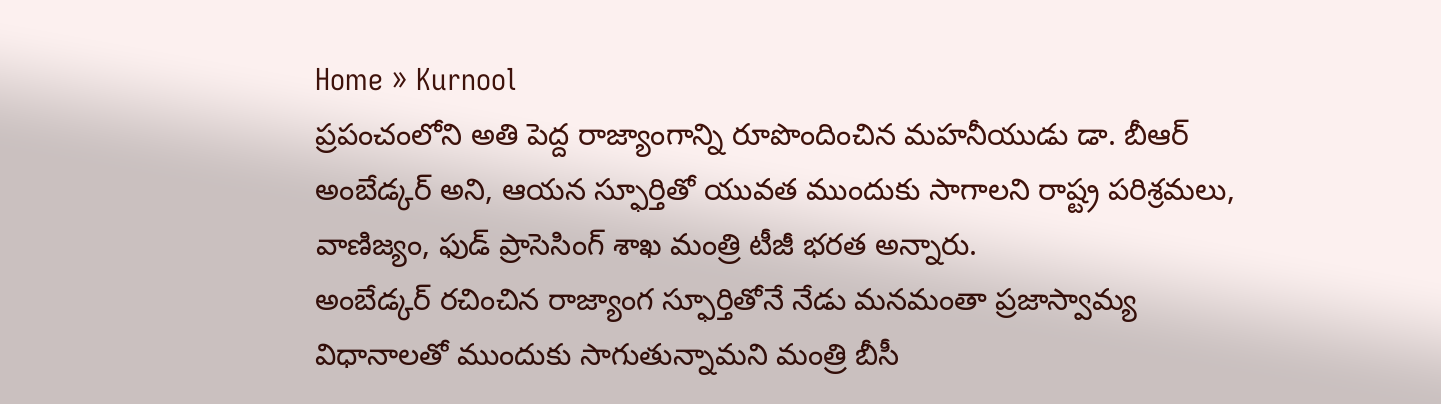Home » Kurnool
ప్రపంచంలోని అతి పెద్ద రాజ్యాంగాన్ని రూపొందించిన మహనీయుడు డా. బీఆర్ అంబేడ్కర్ అని, ఆయన స్ఫూర్తితో యువత ముందుకు సాగాలని రాష్ట్ర పరిశ్రమలు, వాణిజ్యం, ఫుడ్ ప్రాసెసింగ్ శాఖ మంత్రి టీజీ భరత అన్నారు.
అంబేడ్కర్ రచించిన రాజ్యాంగ స్ఫూర్తితోనే నేడు మనమంతా ప్రజాస్వామ్య విధానాలతో ముందుకు సాగుతున్నామని మంత్రి బీసీ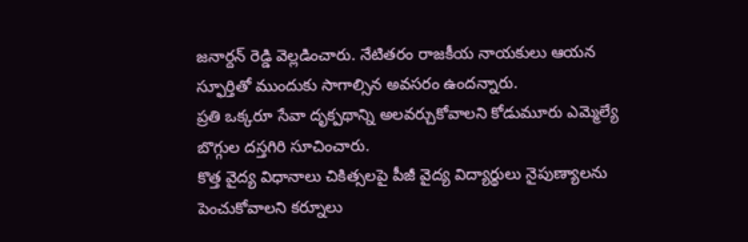జనార్దన్ రెడ్డి వెల్లడించారు. నేటితరం రాజకీయ నాయకులు ఆయన స్ఫూర్తితో ముందుకు సాగాల్సిన అవసరం ఉందన్నారు.
ప్రతి ఒక్కరూ సేవా దృక్పథాన్ని అలవర్చుకోవాలని కోడుమూరు ఎమ్మెల్యే బొగ్గుల దస్తగిరి సూచించారు.
కొత్త వైద్య విధానాలు చికిత్సలపై పీజీ వైద్య విద్యార్థులు నైపుణ్యాలను పెంచుకోవాలని కర్నూలు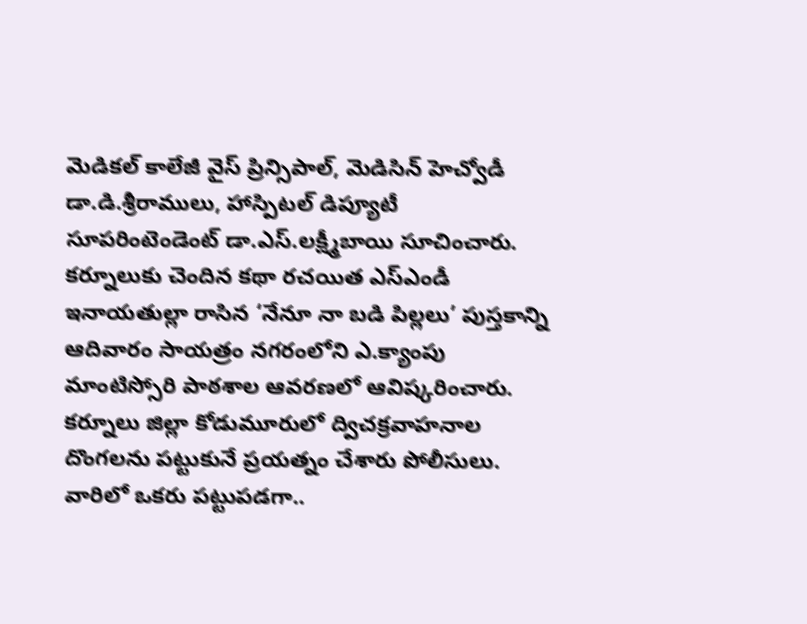మెడికల్ కాలేజీ వైస్ ప్రిన్సిపాల్, మెడిసిన్ హెచ్వోడీ డా.డి.శ్రీరాములు, హాస్పిటల్ డిప్యూటీ సూపరింటెండెంట్ డా.ఎస్.లక్ష్మీబాయి సూచించారు.
కర్నూలుకు చెందిన కథా రచయిత ఎస్ఎండీ ఇనాయతుల్లా రాసిన ‘నేనూ నా బడి పిల్లలు’ పుస్తకాన్ని ఆదివారం సాయత్రం నగరంలోని ఎ.క్యాంపు మాంటిస్సోరి పాఠశాల ఆవరణలో ఆవిష్కరించారు.
కర్నూలు జిల్లా కోడుమూరులో ద్విచక్రవాహనాల దొంగలను పట్టుకునే ప్రయత్నం చేశారు పోలీసులు. వారిలో ఒకరు పట్టుపడగా..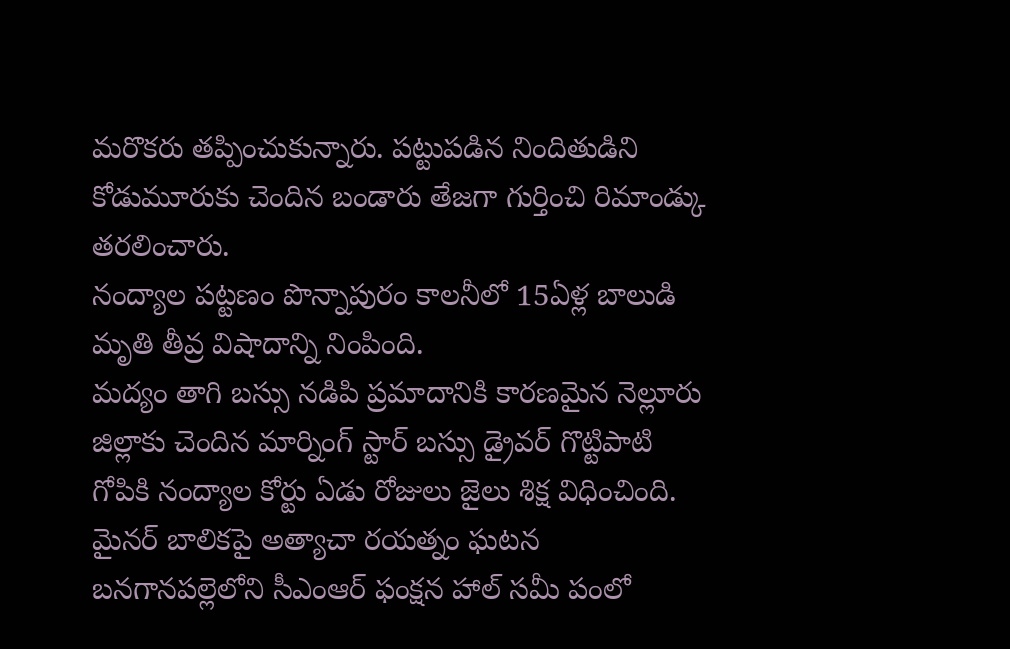మరొకరు తప్పించుకున్నారు. పట్టుపడిన నిందితుడిని కోడుమూరుకు చెందిన బండారు తేజగా గుర్తించి రిమాండ్కు తరలించారు.
నంద్యాల పట్టణం పొన్నాపురం కాలనీలో 15ఏళ్ల బాలుడి మృతి తీవ్ర విషాదాన్ని నింపింది.
మద్యం తాగి బస్సు నడిపి ప్రమాదానికి కారణమైన నెల్లూరు జిల్లాకు చెందిన మార్నింగ్ స్టార్ బస్సు డ్రైవర్ గొట్టిపాటి గోపికి నంద్యాల కోర్టు ఏడు రోజులు జైలు శిక్ష విధించింది.
మైనర్ బాలికపై అత్యాచా రయత్నం ఘటన బనగానపల్లెలోని సీఎంఆర్ ఫంక్షన హాల్ సమీ పంలో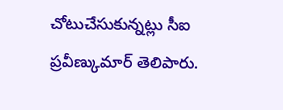చోటుచేసుకున్నట్లు సీఐ ప్రవీణ్కుమార్ తెలిపారు.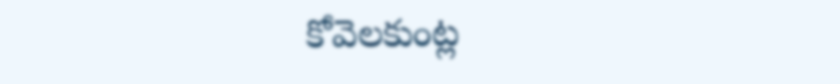కోవెలకుంట్ల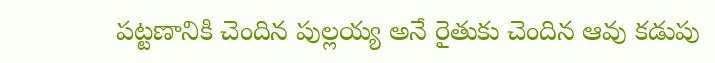పట్టణానికి చెందిన పుల్లయ్య అనే రైతుకు చెందిన ఆవు కడుపు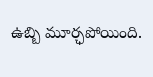ఉబ్బి మూర్ఛపోయింది.